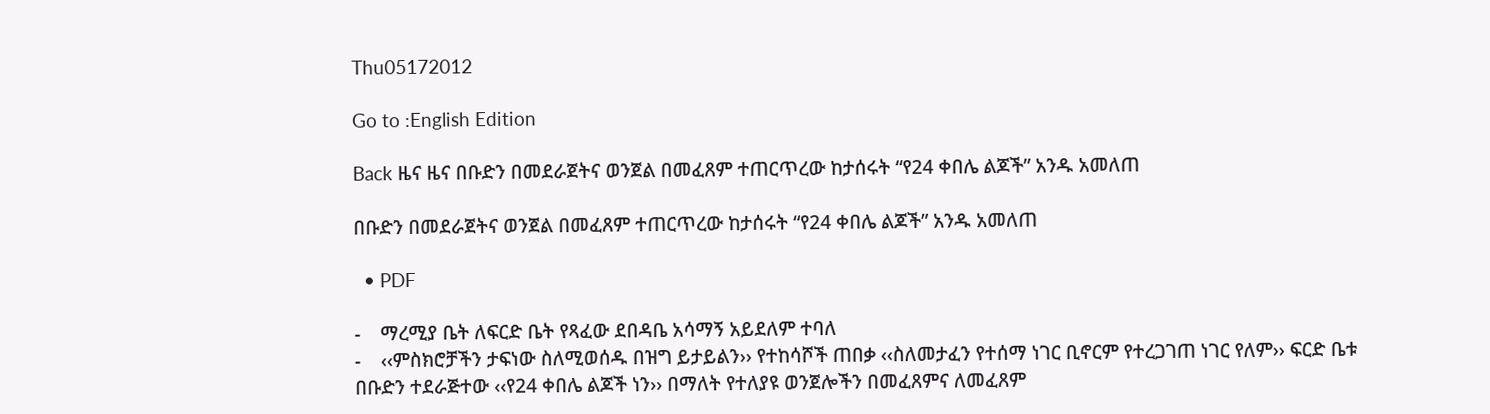Thu05172012

Go to :English Edition

Back ዜና ዜና በቡድን በመደራጀትና ወንጀል በመፈጸም ተጠርጥረው ከታሰሩት “የ24 ቀበሌ ልጆች” አንዱ አመለጠ

በቡድን በመደራጀትና ወንጀል በመፈጸም ተጠርጥረው ከታሰሩት “የ24 ቀበሌ ልጆች” አንዱ አመለጠ

  • PDF

-    ማረሚያ ቤት ለፍርድ ቤት የጻፈው ደበዳቤ አሳማኝ አይደለም ተባለ
-    ‹‹ምስክሮቻችን ታፍነው ስለሚወሰዱ በዝግ ይታይልን›› የተከሳሾች ጠበቃ ‹‹ስለመታፈን የተሰማ ነገር ቢኖርም የተረጋገጠ ነገር የለም›› ፍርድ ቤቱ
በቡድን ተደራጅተው ‹‹የ24 ቀበሌ ልጆች ነን›› በማለት የተለያዩ ወንጀሎችን በመፈጸምና ለመፈጸም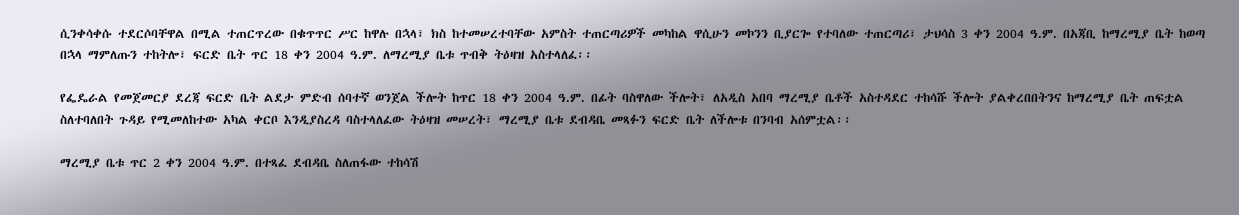ሲንቀሳቀሱ ተደርሶባቸዋል በሚል ተጠርጥረው በቁጥጥር ሥር ከዋሉ በኋላ፣ ክስ ከተመሠረተባቸው አምስት ተጠርጣሪዎች መካከል ዋሲሁን መኮንን ቢያርጐ የተባለው ተጠርጣሪ፣ ታህሳስ 3 ቀን 2004 ዓ.ም. በአጃቢ ከማረሚያ ቤት ከወጣ በኋላ ማምለጡን ተከትሎ፣ ፍርድ ቤት ጥር 18 ቀን 2004 ዓ.ም. ለማረሚያ ቤቱ ጥብቅ ትዕዛዝ አስተላለፈ፡፡

የፌዴራል የመጀመርያ ደረጃ ፍርድ ቤት ልደታ ምድብ ሰባተኛ ወንጀል ችሎት ከጥር 18 ቀን 2004 ዓ.ም. በፊት ባስዋለው ችሎት፣ ለአዲስ አበባ ማረሚያ ቤቶች አስተዳደር ተከሳሹ ችሎት ያልቀረበበትንና ከማረሚያ ቤት ጠፍቷል ስለተባለበት ጉዳይ የሚመለከተው አካል ቀርቦ እንዲያስረዳ ባስተላለፈው ትዕዛዝ መሠረት፣ ማረሚያ ቤቱ ደብዳቤ መጻፉን ፍርድ ቤት ለችሎቱ በንባብ አሰምቷል፡፡

ማረሚያ ቤቱ ጥር 2 ቀን 2004 ዓ.ም. በተጻፈ ደብዳቤ ስለጠፋው ተከሳሽ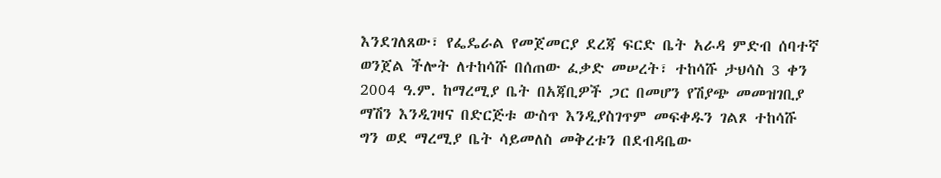እንደገለጸው፣ የፌዴራል የመጀመርያ ደረጃ ፍርድ ቤት አራዳ ምድብ ሰባተኛ ወንጀል ችሎት ለተከሳሹ በሰጠው ፈቃድ መሠረት፣ ተከሳሹ ታህሳስ 3 ቀን 2004 ዓ.ም. ከማረሚያ ቤት በአጃቢዎች ጋር በመሆን የሽያጭ መመዝገቢያ ማሽን እንዲገዛና በድርጅቱ ውስጥ እንዲያስገጥም መፍቀዱን ገልጾ ተከሳሹ ግን ወደ ማረሚያ ቤት ሳይመለስ መቅረቱን በደብዳቤው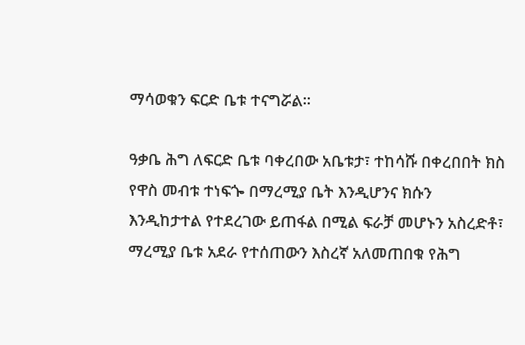ማሳወቁን ፍርድ ቤቱ ተናግሯል፡፡

ዓቃቤ ሕግ ለፍርድ ቤቱ ባቀረበው አቤቱታ፣ ተከሳሹ በቀረበበት ክስ የዋስ መብቱ ተነፍጐ በማረሚያ ቤት እንዲሆንና ክሱን እንዲከታተል የተደረገው ይጠፋል በሚል ፍራቻ መሆኑን አስረድቶ፣ ማረሚያ ቤቱ አደራ የተሰጠውን እስረኛ አለመጠበቁ የሕግ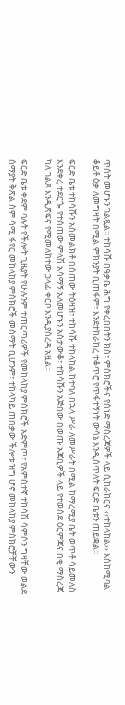ጥሰት መሆኑን ገልጿል፡፡ ተከሳሹ በዓቃቤ ሕግ የቀረበበትን ክስ፣ ምስክሮችና የሰነድ ማስረጃዎች ላይ ሲከራከርና ‹‹ተከላከል›› እስከሚባል ቆይቶ ዕቃ ለመግዛት በሚል ምክንያት ቢጠፋም፣ እንደተከራከረ ተቆጥሮ የጥፋተኝነት ውሳኔ እንዲሰጥለት ፍርድ ቤቱን ጠይቋል፡፡

ፍርድ ቤቱ ተከሳሹን አስመልክቶ በሰጠው ትዕዛዝ፣ ተከሳሹ ተከላከል ከተባለ በኋላ ሥራ ለመሥራት በሚል ከማረሚያ ቤት ወጥቶ ሳይመለስ እንደቀረ ተደርጐ የተሰጠው ምላሽ አሳማኝ አለመሆኑን አስታውቆ፣ ተከሳሹን አጅበው በወጡ አጃቢዎች ላይ የተወሰደ ዕርምጃና በቂ ማስረጃ ካለ ገልጾ እንዲጽፍና የሚመለከተው ኃላፊ ቀርቦ እንዲያስረዳ አዟል፡፡

ፍርድ ቤቱ ቀደም ባሉት የችሎት ጊዜያት የሁሉንም ተጠርጣሪዎች የመከላከያ ምስክሮች አድምጦ፣ የአምስተኛ ተከሳሽ ሳምሶን ግዛቸው ወልደ ሰማያት ቅጽል ስም ሳሚ ፋየር መከላከያ ምስክሮች መስማት ቢሆንም፣ ተከላካይ ጠበቃው ችሎቱ ዝግ ሆኖ መከላከያ ምስክሮቻቸውን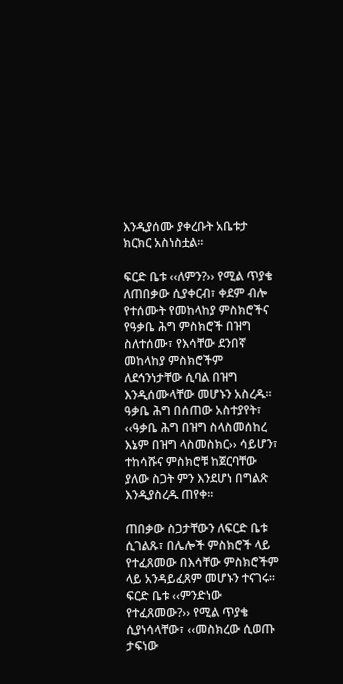እንዲያሰሙ ያቀረቡት አቤቱታ ክርክር አስነስቷል፡፡

ፍርድ ቤቱ ‹‹ለምን?›› የሚል ጥያቄ ለጠበቃው ሲያቀርብ፣ ቀደም ብሎ የተሰሙት የመከላከያ ምስክሮችና የዓቃቤ ሕግ ምስክሮች በዝግ ስለተሰሙ፣ የእሳቸው ደንበኛ መከላከያ ምስክሮችም ለደኅንነታቸው ሲባል በዝግ እንዲሰሙላቸው መሆኑን አስረዱ፡፡ ዓቃቤ ሕግ በሰጠው አስተያየት፣ ‹‹ዓቃቤ ሕግ በዝግ ስላስመሰከረ እኔም በዝግ ላስመስክር›› ሳይሆን፣ ተከሳሹና ምስክሮቹ ከጀርባቸው ያለው ስጋት ምን እንደሆነ በግልጽ እንዲያስረዱ ጠየቀ፡፡

ጠበቃው ስጋታቸውን ለፍርድ ቤቱ ሲገልጹ፣ በሌሎች ምስክሮች ላይ የተፈጸመው በእሳቸው ምስክሮችም ላይ አንዳይፈጸም መሆኑን ተናገሩ፡፡ ፍርድ ቤቱ ‹‹ምንድነው የተፈጸመው?›› የሚል ጥያቄ ሲያነሳላቸው፣ ‹‹መስክረው ሲወጡ ታፍነው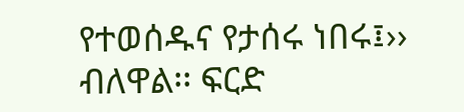የተወሰዱና የታሰሩ ነበሩ፤›› ብለዋል፡፡ ፍርድ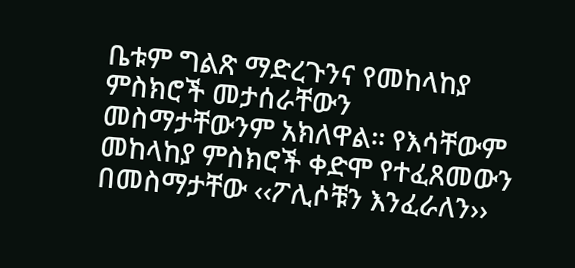ቤቱም ግልጽ ማድረጉንና የመከላከያ ምስክሮች መታሰራቸውን መስማታቸውንም አክለዋል፡፡ የእሳቸውም መከላከያ ምስክሮች ቀድሞ የተፈጸመውን በመስማታቸው ‹‹ፖሊሶቹን እንፈራለን››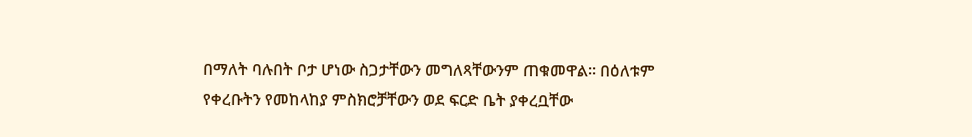በማለት ባሉበት ቦታ ሆነው ስጋታቸውን መግለጻቸውንም ጠቁመዋል፡፡ በዕለቱም የቀረቡትን የመከላከያ ምስክሮቻቸውን ወደ ፍርድ ቤት ያቀረቧቸው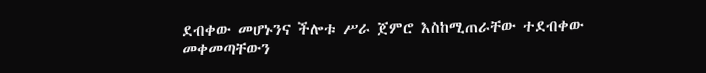ደብቀው መሆኑንና ችሎቱ ሥራ ጀምሮ እስከሚጠራቸው ተደብቀው መቀመጣቸውን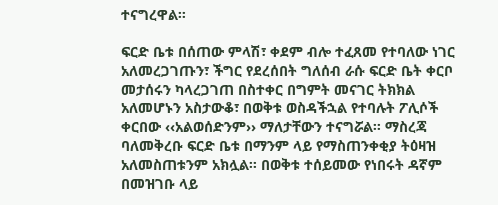ተናግረዋል፡፡

ፍርድ ቤቱ በሰጠው ምላሽ፣ ቀደም ብሎ ተፈጸመ የተባለው ነገር አለመረጋገጡን፣ ችግር የደረሰበት ግለሰብ ራሱ ፍርድ ቤት ቀርቦ መታሰሩን ካላረጋገጠ በስተቀር በግምት መናገር ትክክል አለመሆኑን አስታውቆ፣ በወቅቱ ወስዳችኋል የተባሉት ፖሊሶች ቀርበው ‹‹አልወሰድንም›› ማለታቸውን ተናግሯል፡፡ ማስረጃ ባለመቅረቡ ፍርድ ቤቱ በማንም ላይ የማስጠንቀቂያ ትዕዛዝ አለመስጠቱንም አክሏል፡፡ በወቅቱ ተሰይመው የነበሩት ዳኛም በመዝገቡ ላይ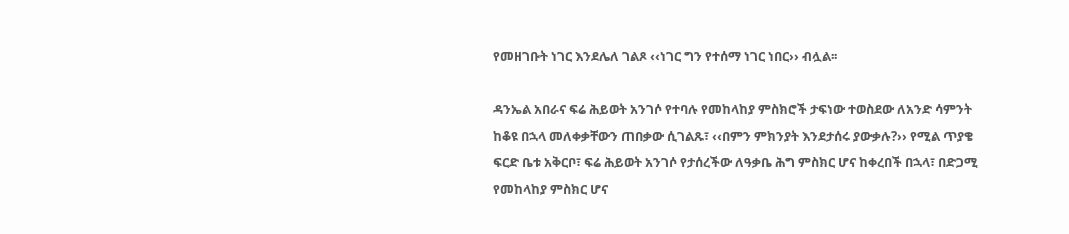የመዘገቡት ነገር እንደሌለ ገልጾ ‹‹ነገር ግን የተሰማ ነገር ነበር›› ብሏል፡፡

ዳንኤል አበራና ፍሬ ሕይወት አንገሶ የተባሉ የመከላከያ ምስክሮች ታፍነው ተወስደው ለአንድ ሳምንት ከቆዩ በኋላ መለቀቃቸውን ጠበቃው ሲገልጹ፣ ‹‹በምን ምክንያት እንደታሰሩ ያውቃሉ?›› የሚል ጥያቄ ፍርድ ቤቱ አቅርቦ፣ ፍሬ ሕይወት አንገሶ የታሰረችው ለዓቃቤ ሕግ ምስክር ሆና ከቀረበች በኋላ፣ በድጋሚ የመከላከያ ምስክር ሆና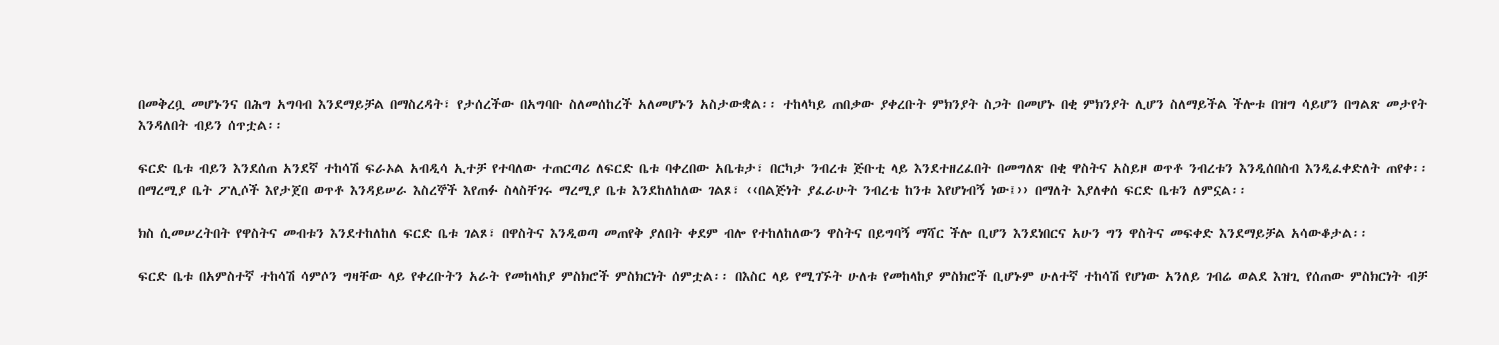በመቅረቧ መሆኑንና በሕግ አግባብ እንደማይቻል በማስረዳት፣ የታሰረችው በአግባቡ ስለመሰከረች አለመሆኑን አስታውቋል፡፡ ተከላካይ ጠበቃው ያቀረቡት ምክንያት ስጋት በመሆኑ በቂ ምክንያት ሊሆን ስለማይችል ችሎቱ በዝግ ሳይሆን በግልጽ መታየት እንዳለበት ብይን ሰጥቷል፡፡

ፍርድ ቤቱ ብይን እንደሰጠ አንደኛ ተከሳሽ ፍራኦል አብዲሳ ኢተቻ የተባለው ተጠርጣሪ ለፍርድ ቤቱ ባቀረበው አቤቱታ፣ በርካታ ንብረቱ ጅቡቲ ላይ እንደተዘረፈበት በመግለጽ በቂ ዋስትና አስይዞ ወጥቶ ንብረቱን እንዲሰበስብ እንዲፈቀድለት ጠየቀ፡፡ በማረሚያ ቤት ፖሊሶች እየታጀበ ወጥቶ እንዳይሠራ እስረኞች እየጠፉ ስላስቸገሩ ማረሚያ ቤቱ እንደከለከለው ገልጾ፣ ‹‹በልጅነት ያፈራሁት ንብረቴ ከንቱ እየሆነብኝ ነው፤›› በማለት እያለቀሰ ፍርድ ቤቱን ለምኗል፡፡

ክስ ሲመሠረትበት የዋስትና መብቱን እንደተከለከለ ፍርድ ቤቱ ገልጾ፣ በዋስትና እንዲወጣ መጠየቅ ያለበት ቀደም ብሎ የተከለከለውን ዋስትና በይግባኝ ማሻር ችሎ ቢሆን እንደነበርና አሁን ግን ዋስትና መፍቀድ እንደማይቻል አሳውቆታል፡፡

ፍርድ ቤቱ በአምስተኛ ተከሳሽ ሳምሶን ግዛቸው ላይ የቀረቡትን አራት የመከላከያ ምስክሮች ምስክርነት ሰምቷል፡፡ በእስር ላይ የሚገኙት ሁለቱ የመከላከያ ምስክሮች ቢሆኑም ሁለተኛ ተከሳሽ የሆነው አንለይ ገብሬ ወልደ እዝጊ የሰጠው ምስክርነት ብቻ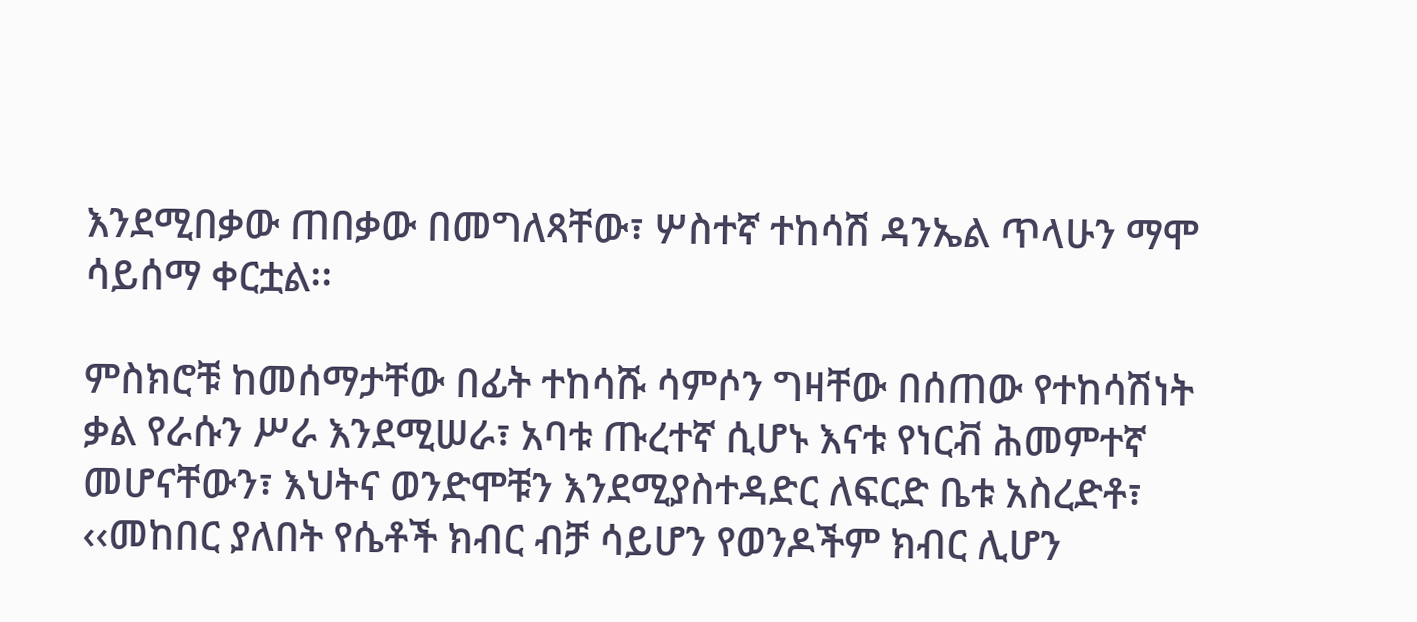እንደሚበቃው ጠበቃው በመግለጻቸው፣ ሦስተኛ ተከሳሽ ዳንኤል ጥላሁን ማሞ ሳይሰማ ቀርቷል፡፡

ምስክሮቹ ከመሰማታቸው በፊት ተከሳሹ ሳምሶን ግዛቸው በሰጠው የተከሳሽነት ቃል የራሱን ሥራ እንደሚሠራ፣ አባቱ ጡረተኛ ሲሆኑ እናቱ የነርቭ ሕመምተኛ መሆናቸውን፣ እህትና ወንድሞቹን እንደሚያስተዳድር ለፍርድ ቤቱ አስረድቶ፣ ‹‹መከበር ያለበት የሴቶች ክብር ብቻ ሳይሆን የወንዶችም ክብር ሊሆን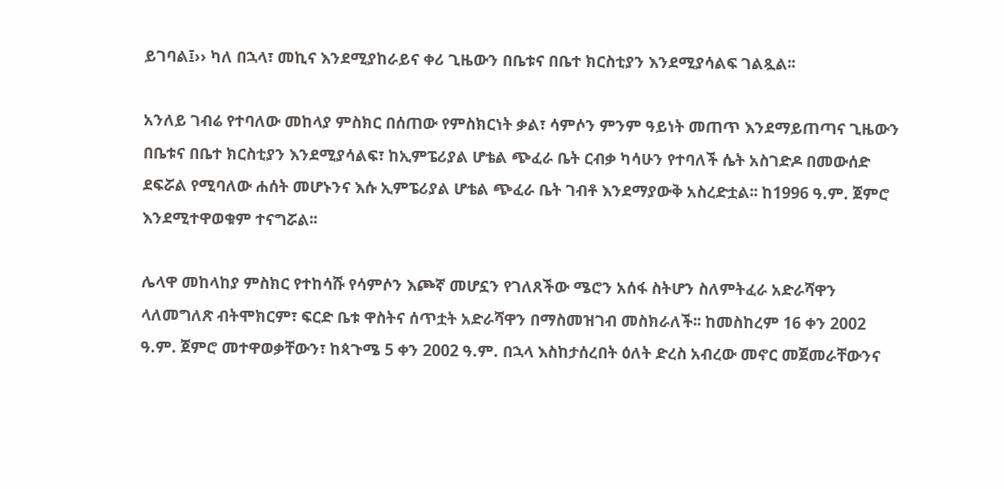ይገባል፤›› ካለ በኋላ፣ መኪና እንደሚያከራይና ቀሪ ጊዜውን በቤቱና በቤተ ክርስቲያን እንደሚያሳልፍ ገልጿል፡፡

አንለይ ገብሬ የተባለው መከላያ ምስክር በሰጠው የምስክርነት ቃል፣ ሳምሶን ምንም ዓይነት መጠጥ እንደማይጠጣና ጊዜውን በቤቱና በቤተ ክርስቲያን እንደሚያሳልፍ፣ ከኢምፔሪያል ሆቴል ጭፈራ ቤት ርብቃ ካሳሁን የተባለች ሴት አስገድዶ በመውሰድ ደፍሯል የሚባለው ሐሰት መሆኑንና እሱ ኢምፔሪያል ሆቴል ጭፈራ ቤት ገብቶ እንደማያውቅ አስረድቷል፡፡ ከ1996 ዓ.ም. ጀምሮ እንደሚተዋወቁም ተናግሯል፡፡

ሌላዋ መከላከያ ምስክር የተከሳሹ የሳምሶን እጮኛ መሆኗን የገለጸችው ሜሮን አሰፋ ስትሆን ስለምትፈራ አድራሻዋን ላለመግለጽ ብትሞክርም፣ ፍርድ ቤቱ ዋስትና ሰጥቷት አድራሻዋን በማስመዝገብ መስክራለች፡፡ ከመስከረም 16 ቀን 2002 ዓ.ም. ጀምሮ መተዋወቃቸውን፣ ከጳጉሜ 5 ቀን 2002 ዓ.ም. በኋላ እስከታሰረበት ዕለት ድረስ አብረው መኖር መጀመራቸውንና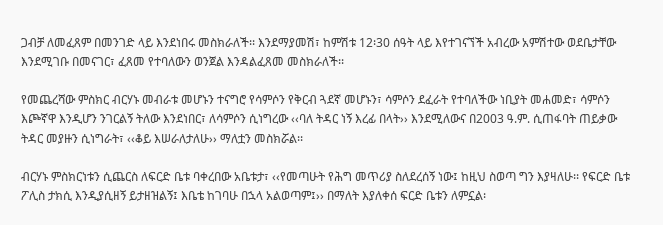ጋብቻ ለመፈጸም በመንገድ ላይ እንደነበሩ መስክራለች፡፡ እንደማያመሽ፣ ከምሽቱ 12፡30 ሰዓት ላይ እየተገናኘች አብረው አምሽተው ወደቤታቸው እንደሚገቡ በመናገር፣ ፈጸመ የተባለውን ወንጀል እንዳልፈጸመ መስክራለች፡፡

የመጨረሻው ምስክር ብርሃኑ መብራቱ መሆኑን ተናግሮ የሳምሶን የቅርብ ጓደኛ መሆኑን፣ ሳምሶን ደፈራት የተባለችው ነቢያት መሐመድ፣ ሳምሶን እጮኛዋ እንዲሆን ንገርልኝ ትለው እንደነበር፣ ለሳምሶን ሲነግረው ‹‹ባለ ትዳር ነኝ እረፊ በላት›› እንደሚለውና በ2003 ዓ.ም. ሲጠፋባት ጠይቃው ትዳር መያዙን ሲነግራት፣ ‹‹ቆይ እሠራለታለሁ›› ማለቷን መስክሯል፡፡

ብርሃኑ ምስክርነቱን ሲጨርስ ለፍርድ ቤቱ ባቀረበው አቤቱታ፣ ‹‹የመጣሁት የሕግ መጥሪያ ስለደረሰኝ ነው፤ ከዚህ ስወጣ ግን እያዛለሁ፡፡ የፍርድ ቤቱ ፖሊስ ታክሲ እንዲያሲዘኝ ይታዘዝልኝ፤ እቤቴ ከገባሁ በኋላ አልወጣም፤›› በማለት እያለቀሰ ፍርድ ቤቱን ለምኗል፡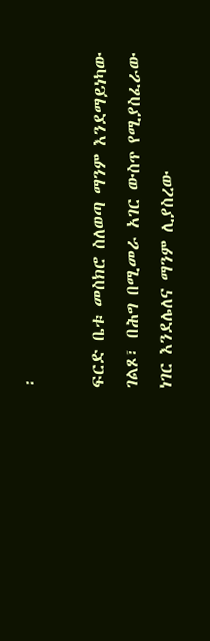፡

ፍርድ ቤቱ መስክሮ ስለወጣ ማንም እንደማይነካው ገልጾ፣ በሕግ በሚመራ አገር ውስጥ የሚያስፈራው ነገር እንደሌለና ማንም ሊያስረው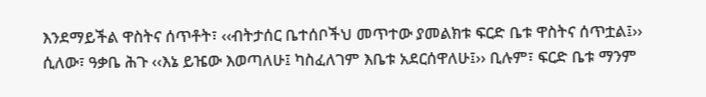እንደማይችል ዋስትና ሰጥቶት፣ ‹‹ብትታሰር ቤተሰቦችህ መጥተው ያመልክቱ ፍርድ ቤቱ ዋስትና ሰጥቷል፤›› ሲለው፣ ዓቃቤ ሕጉ ‹‹እኔ ይዤው እወጣለሁ፤ ካስፈለገም እቤቱ አደርሰዋለሁ፤›› ቢሉም፣ ፍርድ ቤቱ ማንም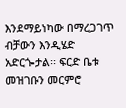እንደማይነካው በማረጋገጥ ብቻውን እንዲሄድ አድርጐታል፡፡ ፍርድ ቤቱ መዝገቡን መርምሮ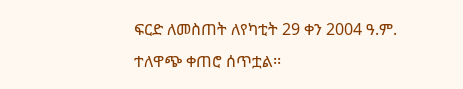ፍርድ ለመስጠት ለየካቲት 29 ቀን 2004 ዓ.ም. ተለዋጭ ቀጠሮ ሰጥቷል፡፡